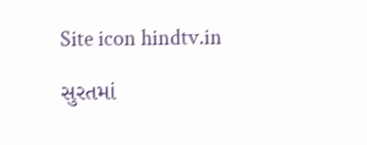Site icon hindtv.in

સુરતમાં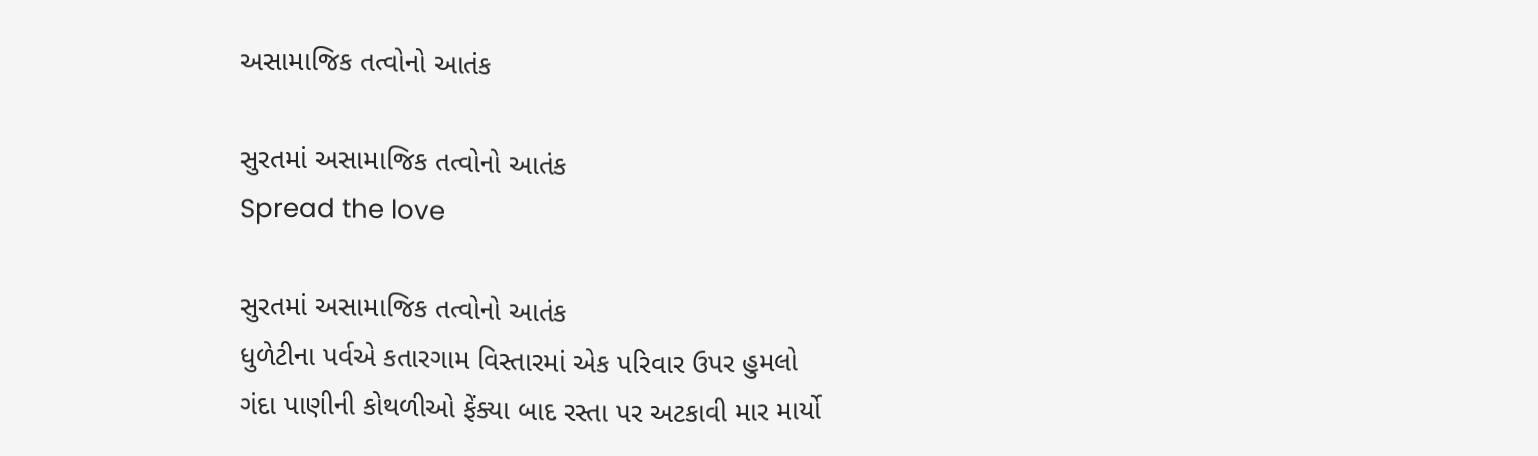અસામાજિક તત્વોનો આતંક

સુરતમાં અસામાજિક તત્વોનો આતંક
Spread the love

સુરતમાં અસામાજિક તત્વોનો આતંક
ધુળેટીના પર્વએ કતારગામ વિસ્તારમાં એક પરિવાર ઉપર હુમલો
ગંદા પાણીની કોથળીઓ ફેંક્યા બાદ રસ્તા પર અટકાવી માર માર્યો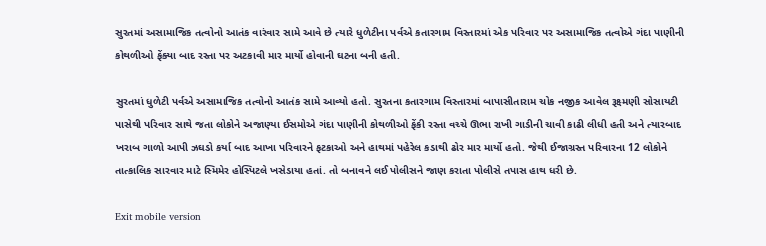સુરતમાં અસામાજિક તત્વોનો આતંક વારંવાર સામે આવે છે ત્યારે ધુળેટીના પર્વએ કતારગામ વિસ્તારમાં એક પરિવાર પર અસામાજિક તત્વોએ ગંદા પાણીની કોથળીઓ ફેંક્યા બાદ રસ્તા પર અટકાવી માર માર્યો હોવાની ઘટના બની હતી.

સુરતમાં ધુળેટી પર્વએ અસામાજિક તત્વોનો આતંક સામે આવ્યો હતો. સુરતના કતારગામ વિસ્તારમાં બાપાસીતારામ ચોક નજીક આવેલ રૂક્ષ્મણી સોસાયટી પાસેથી પરિવાર સાથે જતા લોકોને અજાણ્યા ઈસમોએ ગંદા પાણીની કોથળીઓ ફેંકી રસ્તા વચ્ચે ઊભા રાખી ગાડીની ચાવી કાઢી લીધી હતી અને ત્યારબાદ ખરાબ ગાળો આપી ઝઘડો કર્યા બાદ આખા પરિવારને ફટકાઓ અને હાથમાં પહેરેલ કડાથી ઢોર માર માર્યો હતો. જેથી ઈજાગ્રસ્ત પરિવારના 12 લોકોને તાત્કાલિક સારવાર માટે સ્મિમેર હોસ્પિટલે ખસેડાયા હતાં. તો બનાવને લઈ પોલીસને જાણ કરાતા પોલીસે તપાસ હાથ ધરી છે.

Exit mobile version